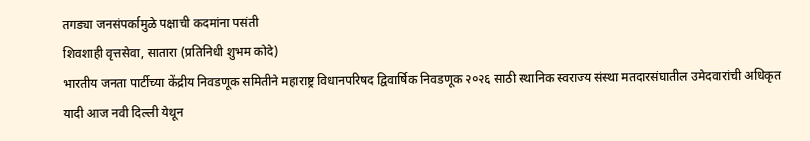तगड्या जनसंपर्कामुळे पक्षाची कदमांना पसंती
शिवशाही वृत्तसेवा, सातारा (प्रतिनिधी शुभम कोदे)
भारतीय जनता पार्टीच्या केंद्रीय निवडणूक समितीने महाराष्ट्र विधानपरिषद द्विवार्षिक निवडणूक २०२६ साठी स्थानिक स्वराज्य संस्था मतदारसंघातील उमेदवारांची अधिकृत यादी आज नवी दिल्ली येथून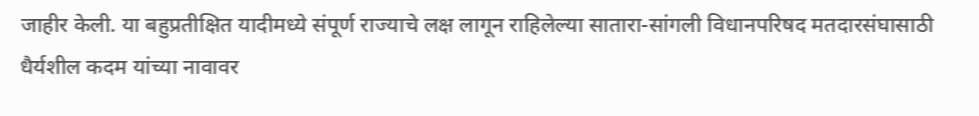जाहीर केली. या बहुप्रतीक्षित यादीमध्ये संपूर्ण राज्याचे लक्ष लागून राहिलेल्या सातारा-सांगली विधानपरिषद मतदारसंघासाठी धैर्यशील कदम यांच्या नावावर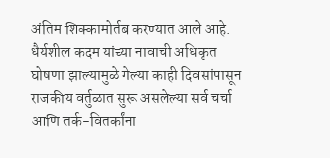अंतिम शिक्कामोर्तब करण्यात आले आहे. धैर्यशील कदम यांच्या नावाची अधिकृत घोषणा झाल्यामुळे गेल्या काही दिवसांपासून राजकीय वर्तुळात सुरू असलेल्या सर्व चर्चा आणि तर्क-वितर्कांना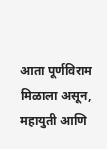आता पूर्णविराम मिळाला असून, महायुती आणि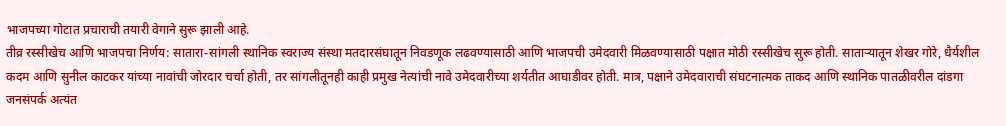भाजपच्या गोटात प्रचाराची तयारी वेगाने सुरू झाली आहे.
तीव्र रस्सीखेच आणि भाजपचा निर्णय: सातारा-सांगली स्थानिक स्वराज्य संस्था मतदारसंघातून निवडणूक लढवण्यासाठी आणि भाजपची उमेदवारी मिळवण्यासाठी पक्षात मोठी रस्सीखेच सुरू होती. साताऱ्यातून शेखर गोरे, धैर्यशील कदम आणि सुनील काटकर यांच्या नावांची जोरदार चर्चा होती, तर सांगलीतूनही काही प्रमुख नेत्यांची नावे उमेदवारीच्या शर्यतीत आघाडीवर होती. मात्र, पक्षाने उमेदवाराची संघटनात्मक ताकद आणि स्थानिक पातळीवरील दांडगा जनसंपर्क अत्यंत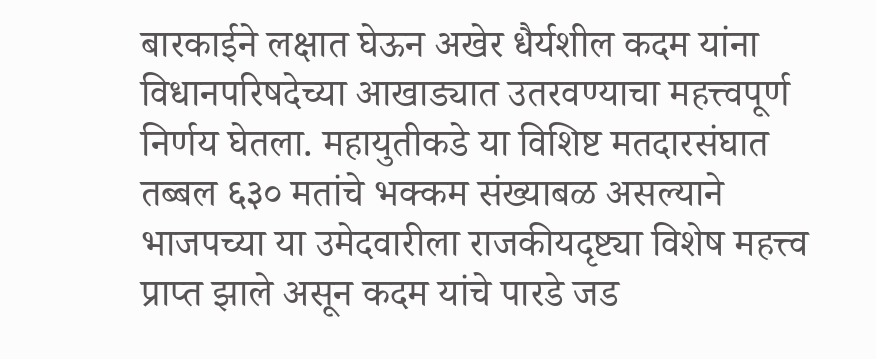बारकाईने लक्षात घेऊन अखेर धैर्यशील कदम यांना विधानपरिषदेच्या आखाड्यात उतरवण्याचा महत्त्वपूर्ण निर्णय घेतला. महायुतीकडे या विशिष्ट मतदारसंघात तब्बल ६३० मतांचे भक्कम संख्याबळ असल्याने भाजपच्या या उमेदवारीला राजकीयदृष्ट्या विशेष महत्त्व प्राप्त झाले असून कदम यांचे पारडे जड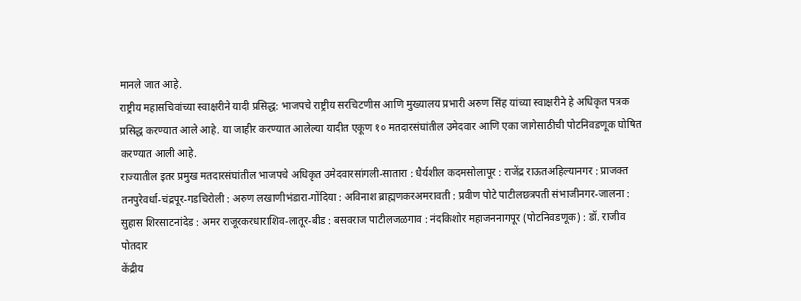मानले जात आहे.
राष्ट्रीय महासचिवांच्या स्वाक्षरीने यादी प्रसिद्ध: भाजपचे राष्ट्रीय सरचिटणीस आणि मुख्यालय प्रभारी अरुण सिंह यांच्या स्वाक्षरीने हे अधिकृत पत्रक प्रसिद्ध करण्यात आले आहे. या जाहीर करण्यात आलेल्या यादीत एकूण १० मतदारसंघांतील उमेदवार आणि एका जागेसाठीची पोटनिवडणूक घोषित करण्यात आली आहे.
राज्यातील इतर प्रमुख मतदारसंघांतील भाजपचे अधिकृत उमेदवारसांगली-सातारा : धैर्यशील कदमसोलापूर : राजेंद्र राऊतअहिल्यानगर : प्राजक्त तनपुरेवर्धा-चंद्रपूर-गडचिरोली : अरुण लखाणीभंडारा-गोंदिया : अविनाश ब्राह्मणकरअमरावती : प्रवीण पोटे पाटीलछत्रपती संभाजीनगर-जालना : सुहास शिरसाटनांदेड : अमर राजूरकरधाराशिव-लातूर-बीड : बसवराज पाटीलजळगाव : नंदकिशोर महाजननागपूर (पोटनिवडणूक) : डॉ. राजीव पोतदार
केंद्रीय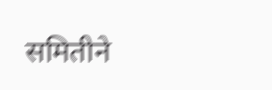समितीने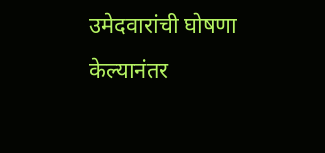उमेदवारांची घोषणा केल्यानंतर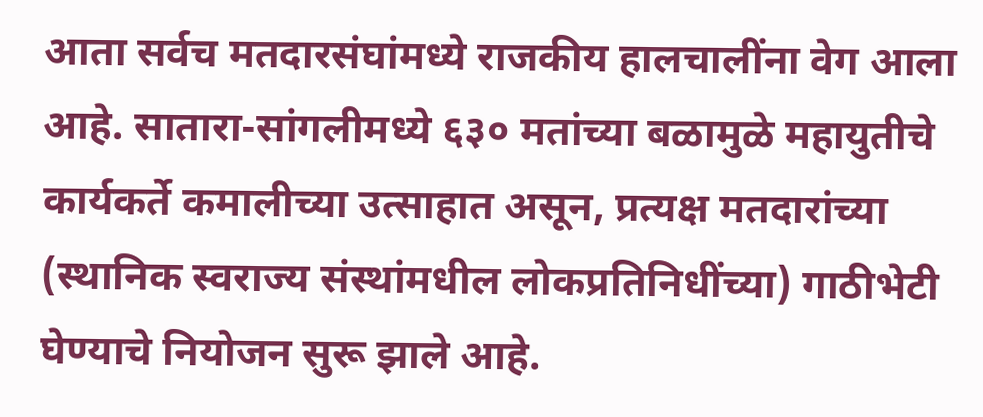आता सर्वच मतदारसंघांमध्ये राजकीय हालचालींना वेग आला आहे. सातारा-सांगलीमध्ये ६३० मतांच्या बळामुळे महायुतीचे कार्यकर्ते कमालीच्या उत्साहात असून, प्रत्यक्ष मतदारांच्या (स्थानिक स्वराज्य संस्थांमधील लोकप्रतिनिधींच्या) गाठीभेटी घेण्याचे नियोजन सुरू झाले आहे.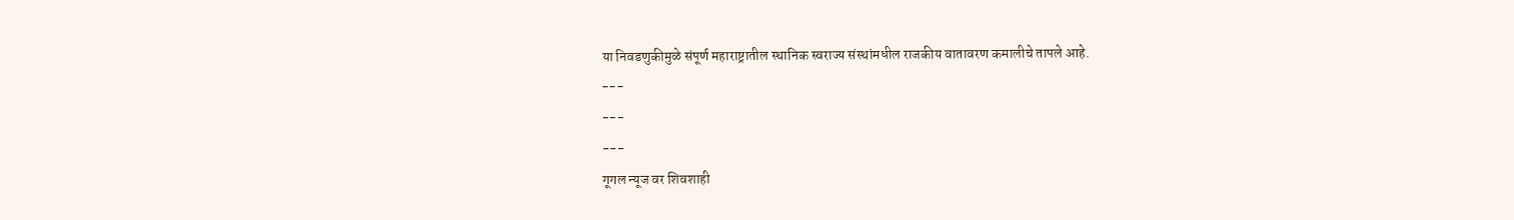या निवडणुकीमुळे संपूर्ण महाराष्ट्रातील स्थानिक स्वराज्य संस्थांमधील राजकीय वातावरण कमालीचे तापले आहे.
---
---
---
गूगल न्यूज वर शिवशाही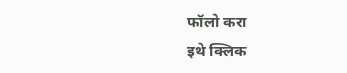फॉलो करा
इथे क्लिक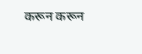करून करून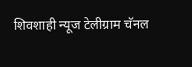शिवशाही न्यूज टेलीग्राम चॅनल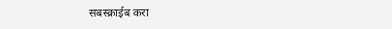सबस्क्राईब करा